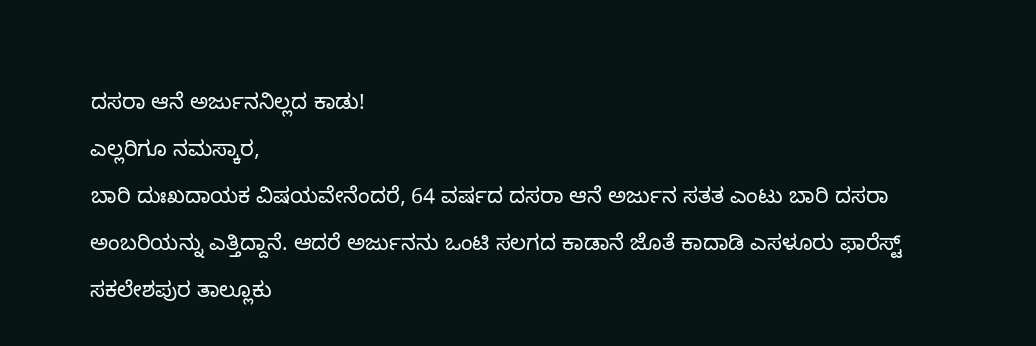ದಸರಾ ಆನೆ ಅರ್ಜುನನಿಲ್ಲದ ಕಾಡು!
ಎಲ್ಲರಿಗೂ ನಮಸ್ಕಾರ,
ಬಾರಿ ದುಃಖದಾಯಕ ವಿಷಯವೇನೆಂದರೆ, 64 ವರ್ಷದ ದಸರಾ ಆನೆ ಅರ್ಜುನ ಸತತ ಎಂಟು ಬಾರಿ ದಸರಾ ಅಂಬರಿಯನ್ನು ಎತ್ತಿದ್ದಾನೆ. ಆದರೆ ಅರ್ಜುನನು ಒಂಟಿ ಸಲಗದ ಕಾಡಾನೆ ಜೊತೆ ಕಾದಾಡಿ ಎಸಳೂರು ಫಾರೆಸ್ಟ್ ಸಕಲೇಶಪುರ ತಾಲ್ಲೂಕು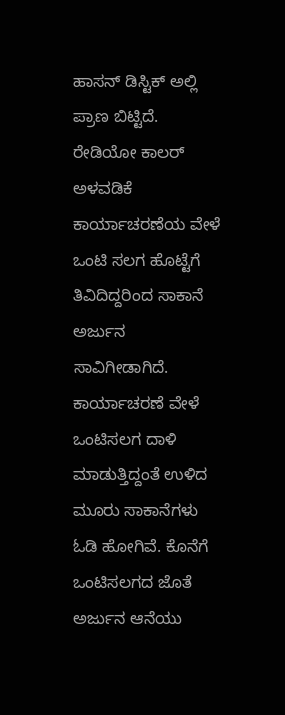ಹಾಸನ್ ಡಿಸ್ಟಿಕ್ ಅಲ್ಲಿ ಪ್ರಾಣ ಬಿಟ್ಟಿದೆ. ರೇಡಿಯೋ ಕಾಲರ್ ಅಳವಡಿಕೆ ಕಾರ್ಯಾಚರಣೆಯ ವೇಳೆ ಒಂಟಿ ಸಲಗ ಹೊಟ್ಟೆಗೆ ತಿವಿದಿದ್ದರಿಂದ ಸಾಕಾನೆ ಅರ್ಜುನ ಸಾವಿಗೀಡಾಗಿದೆ.
ಕಾರ್ಯಾಚರಣೆ ವೇಳೆ ಒಂಟಿಸಲಗ ದಾಳಿ ಮಾಡುತ್ತಿದ್ದಂತೆ ಉಳಿದ ಮೂರು ಸಾಕಾನೆಗಳು ಓಡಿ ಹೋಗಿವೆ. ಕೊನೆಗೆ ಒಂಟಿಸಲಗದ ಜೊತೆ ಅರ್ಜುನ ಆನೆಯು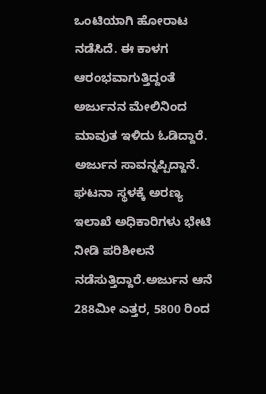ಒಂಟಿಯಾಗಿ ಹೋರಾಟ ನಡೆಸಿದೆ. ಈ ಕಾಳಗ ಆರಂಭವಾಗುತ್ತಿದ್ದಂತೆ ಅರ್ಜುನನ ಮೇಲಿನಿಂದ ಮಾವುತ ಇಳಿದು ಓಡಿದ್ದಾರೆ. ಅರ್ಜುನ ಸಾವನ್ನಪ್ಪಿದ್ದಾನೆ. ಘಟನಾ ಸ್ಥಳಕ್ಕೆ ಅರಣ್ಯ ಇಲಾಖೆ ಅಧಿಕಾರಿಗಳು ಭೇಟಿ ನೀಡಿ ಪರಿಶೀಲನೆ ನಡೆಸುತ್ತಿದ್ದಾರೆ.ಅರ್ಜುನ ಆನೆ 288ಮೀ ಎತ್ತರ, 5800 ರಿಂದ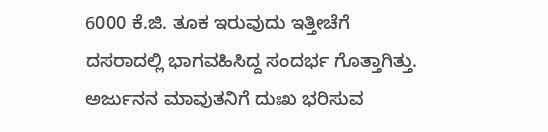6000 ಕೆ.ಜಿ. ತೂಕ ಇರುವುದು ಇತ್ತೀಚೆಗೆ ದಸರಾದಲ್ಲಿ ಭಾಗವಹಿಸಿದ್ದ ಸಂದರ್ಭ ಗೊತ್ತಾಗಿತ್ತು.
ಅರ್ಜುನನ ಮಾವುತನಿಗೆ ದುಃಖ ಭರಿಸುವ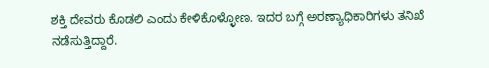ಶಕ್ತಿ ದೇವರು ಕೊಡಲಿ ಎಂದು ಕೇಳಿಕೊಳ್ಳೋಣ. ಇದರ ಬಗ್ಗೆ ಅರಣ್ಯಾಧಿಕಾರಿಗಳು ತನಿಖೆ ನಡೆಸುತ್ತಿದ್ದಾರೆ.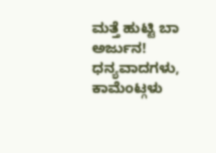ಮತ್ತೆ ಹುಟ್ಟಿ ಬಾ ಅರ್ಜುನ!
ಧನ್ಯವಾದಗಳು,
ಕಾಮೆಂಟ್ಗಳು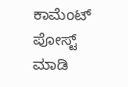ಕಾಮೆಂಟ್ ಪೋಸ್ಟ್ ಮಾಡಿ